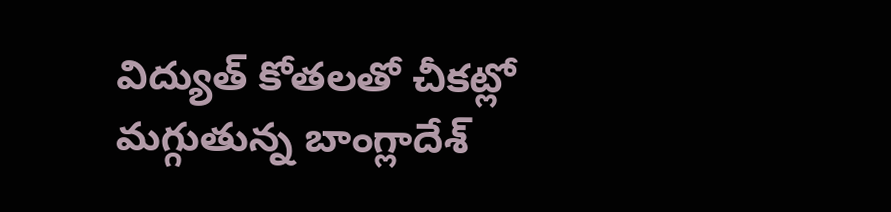విద్యుత్ కోత‌ల‌తో చీక‌ట్లో మ‌గ్గుతున్న బాంగ్లాదేశ్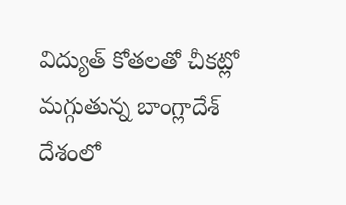విద్యుత్ కోత‌ల‌తో చీక‌ట్లో మ‌గ్గుతున్న బాంగ్లాదేశ్
దేశంలో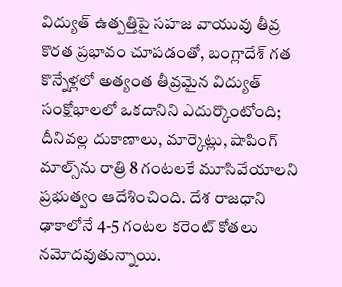విద్యుత్ ఉత్పత్తిపై సహజ వాయువు తీవ్ర కొరత ప్రభావం చూపడంతో, బంగ్లాదేశ్ గత కొన్నేళ్లలో అత్యంత తీవ్రమైన విద్యుత్ సంక్షోభాలలో ఒకదానిని ఎదుర్కొంటోంది; దీనివల్ల దుకాణాలు, మార్కెట్లు, షాపింగ్ మాల్స్‌ను రాత్రి 8 గంటలకే మూసివేయాలని ప్రభుత్వం ఆదేశించింది. దేశ రాజ‌ధాని ఢాకాలోనే 4-5 గంట‌ల క‌రెంట్ కోత‌లు న‌మోద‌వుతున్నాయి.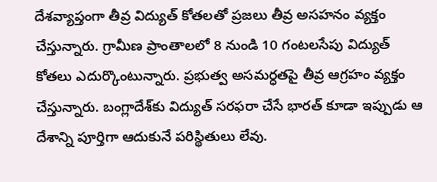దేశ‌వ్యాప్తంగా తీవ్ర విద్యుత్ కోత‌ల‌తో ప్ర‌జ‌లు తీవ్ర అస‌హ‌నం వ్య‌క్తం చేస్తున్నారు. గ్రామీణ ప్రాంతాలలో 8 నుండి 10 గంటలసేపు విద్యుత్ కోతలు ఎదుర్కొంటున్నారు. ప్ర‌భుత్వ అస‌మ‌ర్ధ‌త‌పై తీవ్ర ఆగ్ర‌హం వ్య‌క్తం చేస్తున్నారు. బంగ్లాదేశ్‌కు విద్యుత్ స‌ర‌ఫ‌రా చేసే భారత్ కూడా ఇప్పుడు ఆ దేశాన్ని పూర్తిగా ఆదుకునే ప‌రిస్థితులు లేవు.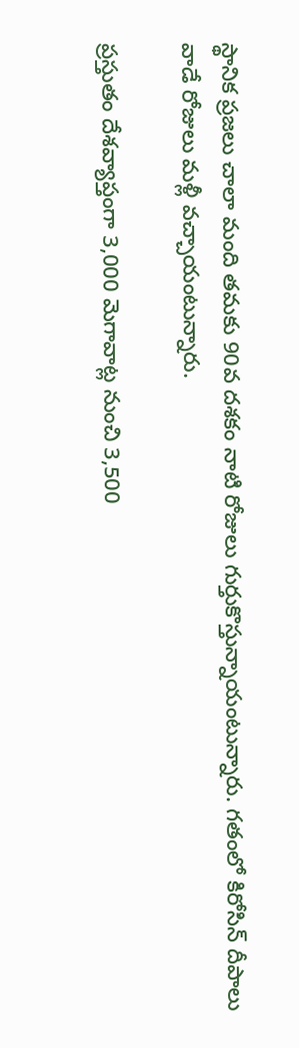స్థానిక ప్ర‌జ‌లు చాలా మంది త‌మ‌కు 90వ ద‌శ‌కం నాటి రోజులు గుర్తుకొస్తున్నాయంటున్నారు. గ‌తంలో కిరోసిన్ దీపాలు వాడే రోజులు మ‌ళ్లీ వ‌చ్చాయంటున్నారు.

ప్ర‌స్తుతం దేశ‌వ్యాప్తంగా 3,000 మెగావాట్ల నుంచి 3,500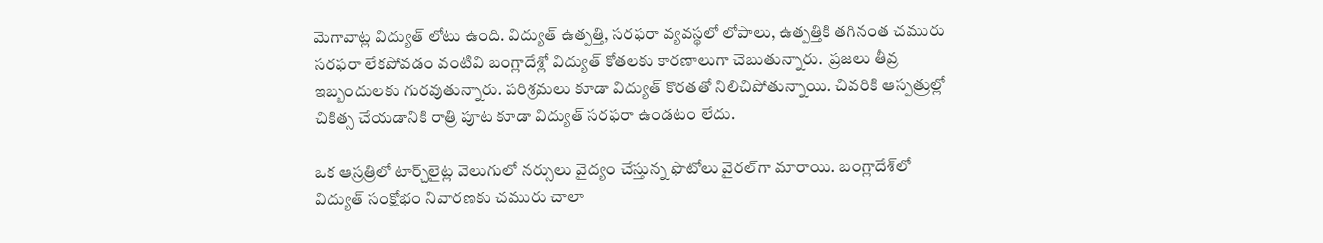మెగావాట్ల విద్యుత్ లోటు ఉంది. విద్యుత్ ఉత్ప‌త్తి, స‌ర‌ఫ‌రా వ్య‌వ‌స్థ‌లో లోపాలు, ఉత్ప‌త్తికి త‌గినంత చ‌మురు స‌ర‌ఫ‌రా లేక‌పోవ‌డం వంటివి బంగ్లాదేశ్లో విద్యుత్ కోత‌ల‌కు కార‌ణాలుగా చెబుతున్నారు.  ప్ర‌జ‌లు తీవ్ర ఇబ్బందుల‌కు గుర‌వుతున్నారు. ప‌రిశ్ర‌మ‌లు కూడా విద్యుత్ కొర‌త‌తో నిలిచిపోతున్నాయి. చివ‌రికి ఆస్ప‌త్రుల్లో చికిత్స చేయడానికి రాత్రి పూట కూడా విద్యుత్ స‌ర‌ఫ‌రా ఉండ‌టం లేదు.

ఒక ఆస్ర‌త్రిలో టార్చ్‌లైట్ల వెలుగులో న‌ర్సులు వైద్యం చేస్తున్న ఫొటోలు వైర‌ల్‌గా మారాయి. బంగ్లాదేశ్‌లో విద్యుత్ సంక్షోభం నివార‌ణ‌కు చ‌మురు చాలా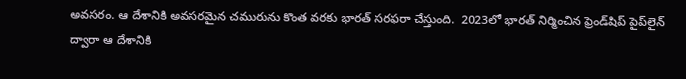అవ‌స‌రం. ఆ దేశానికి అవ‌స‌ర‌మైన చ‌మురును కొంత‌ వ‌ర‌కు భారత్ స‌ర‌ఫ‌రా చేస్తుంది.  2023లో భారత్ నిర్మించిన ఫ్రెండ్‌షిప్ పైప్‌లైన్ ద్వారా ఆ దేశానికి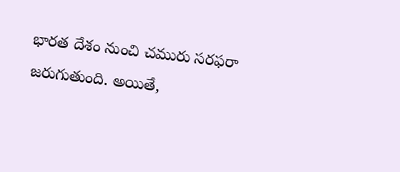భారత దేశం నుంచి చ‌మురు స‌ర‌ఫ‌రా జ‌రుగుతుంది. అయితే,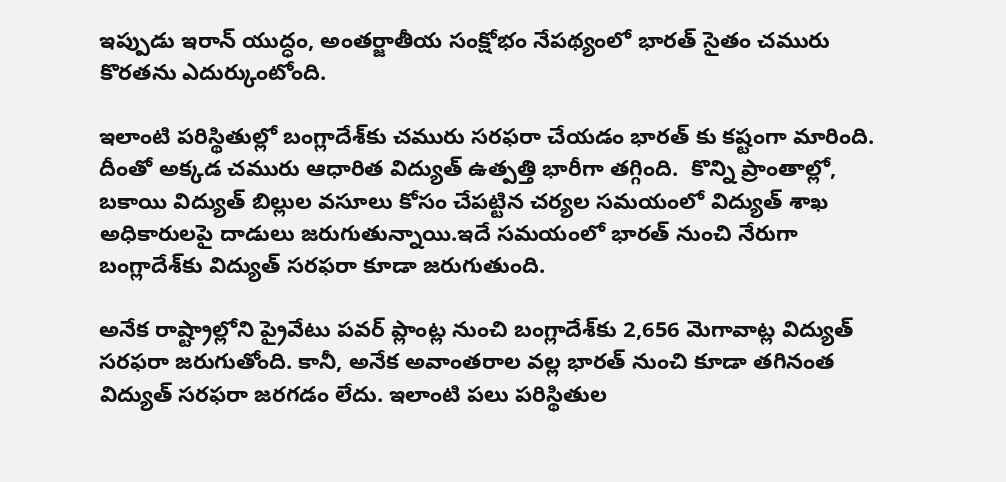ఇప్పుడు ఇరాన్ యుద్ధం, అంత‌ర్జాతీయ సంక్షోభం నేప‌థ్యంలో భారత్ సైతం చ‌మురు కొర‌త‌ను ఎదుర్కుంటోంది.

ఇలాంటి ప‌రిస్థితుల్లో బంగ్లాదేశ్‌కు చ‌మురు స‌ర‌ఫ‌రా చేయ‌డం భారత్ కు క‌ష్టంగా మారింది.  దీంతో అక్క‌డ చ‌మురు ఆధారిత విద్యుత్ ఉత్ప‌త్తి భారీగా త‌గ్గింది.  కొన్ని ప్రాంతాల్లో, బకాయి విద్యుత్ బిల్లుల వసూలు కోసం చేపట్టిన చర్యల సమయంలో విద్యుత్ శాఖ అధికారులపై దాడులు జరుగుతున్నాయి.ఇదే స‌మ‌యంలో భారత్ నుంచి నేరుగా బంగ్లాదేశ్‌కు విద్యుత్ స‌ర‌ఫ‌రా కూడా జ‌రుగుతుంది.

అనేక రాష్ట్రాల్లోని ప్రైవేటు ప‌వ‌ర్ ప్లాంట్ల నుంచి బంగ్లాదేశ్‌కు 2,656 మెగావాట్ల విద్యుత్ స‌ర‌ఫ‌రా జ‌రుగుతోంది. కానీ, అనేక అవాంత‌రాల వ‌ల్ల భారత్ నుంచి కూడా త‌గినంత విద్యుత్ స‌ర‌ఫ‌రా జ‌ర‌గ‌డం లేదు. ఇలాంటి ప‌లు ప‌రిస్థితుల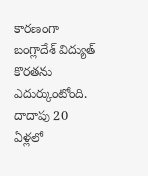కార‌ణంగా బంగ్లాదేశ్ విద్యుత్ కొర‌త‌ను ఎదుర్కుంటోంది. దాదాపు 20 ఏళ్ల‌లో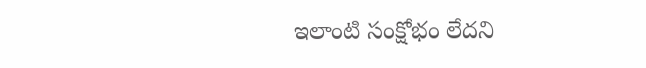ఇలాంటి సంక్షోభం లేద‌ని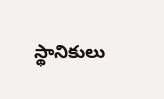స్థానికులు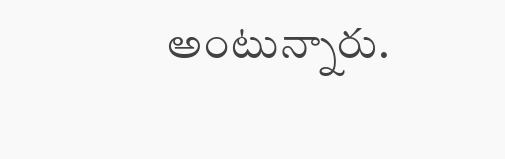అంటున్నారు.